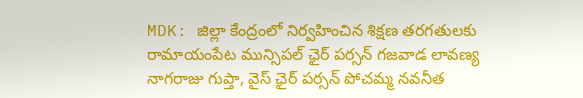MDK: జిల్లా కేంద్రంలో నిర్వహించిన శిక్షణ తరగతులకు రామాయంపేట మున్సిపల్ ఛైర్ పర్సన్ గజవాడ లావణ్య నాగరాజు గుప్తా, వైస్ ఛైర్ పర్సన్ పోచమ్మ నవనీత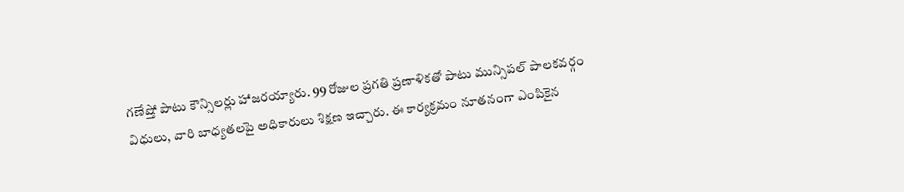గణేష్తో పాటు కౌన్సిలర్లు హాజరయ్యారు. 99 రోజుల ప్రగతి ప్రణాళికతో పాటు మున్సిపల్ పాలకవర్గం విధులు, వారి బాధ్యతలపై అధికారులు శిక్షణ ఇచ్చారు. ఈ కార్యక్రమం నూతనంగా ఎంపికైన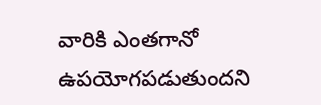వారికి ఎంతగానో ఉపయోగపడుతుందని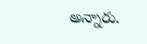అన్నారు.